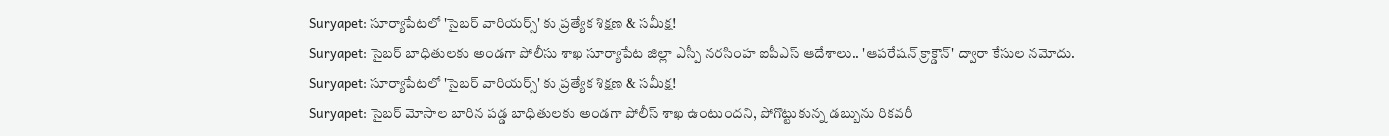Suryapet: సూర్యాపేటలో 'సైబర్ వారియర్స్' కు ప్రత్యేక శిక్షణ & సమీక్ష!
Suryapet: సైబర్ బాధితులకు అండగా పోలీసు శాఖ సూర్యాపేట జిల్లా ఎస్పీ నరసింహ ఐపీఎస్ ఆదేశాలు.. 'ఆపరేషన్ క్రాక్డౌన్' ద్వారా కేసుల నమోదు.
Suryapet: సూర్యాపేటలో 'సైబర్ వారియర్స్' కు ప్రత్యేక శిక్షణ & సమీక్ష!
Suryapet: సైబర్ మోసాల బారిన పడ్డ బాధితులకు అండగా పోలీస్ శాఖ ఉంటుందని, పోగొట్టుకున్న డబ్బును రికవరీ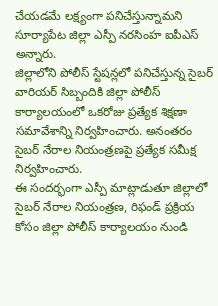చేయడమే లక్ష్యంగా పనిచేస్తున్నామని సూర్యాపేట జిల్లా ఎస్పీ నరసింహ ఐపీఎస్ అన్నారు.
జిల్లాలోని పోలీస్ స్టేషన్లలో పనిచేస్తున్న సైబర్ వారియర్ సిబ్బందికి జిల్లా పోలీస్ కార్యాలయంలో ఒకరోజు ప్రత్యేక శిక్షణా సమావేశాన్ని నిర్వహించారు. అనంతరం సైబర్ నేరాల నియంత్రణపై ప్రత్యేక సమీక్ష నిర్వహించారు.
ఈ సందర్భంగా ఎస్పీ మాట్లాడుతూ జిల్లాలో సైబర్ నేరాల నియంత్రణ, రిఫండ్ ప్రక్రియ కోసం జిల్లా పోలీస్ కార్యాలయం నుండి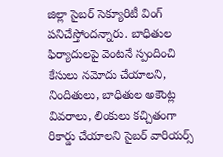జిల్లా సైబర్ సెక్యూరిటీ వింగ్ పనిచేస్తోందన్నారు. బాధితుల ఫిర్యాదులపై వెంటనే స్పందించి కేసులు నమోదు చేయాలని, నిందితులు, బాధితుల అకౌంట్ల వివరాలు, లింకులు కచ్చితంగా రికార్డు చేయాలని సైబర్ వారియర్స్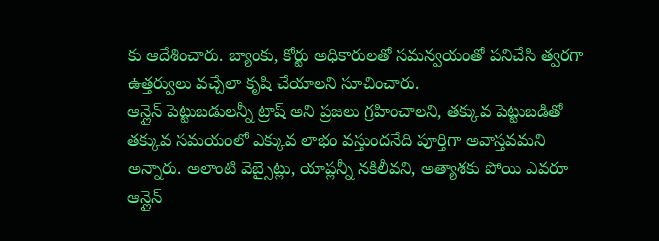కు ఆదేశించారు. బ్యాంకు, కోర్టు అధికారులతో సమన్వయంతో పనిచేసి త్వరగా ఉత్తర్వులు వచ్చేలా కృషి చేయాలని సూచించారు.
ఆన్లైన్ పెట్టుబడులన్నీ ట్రాష్ అని ప్రజలు గ్రహించాలని, తక్కువ పెట్టుబడితో తక్కువ సమయంలో ఎక్కువ లాభం వస్తుందనేది పూర్తిగా అవాస్తవమని అన్నారు. అలాంటి వెబ్సైట్లు, యాప్లన్నీ నకిలీవని, అత్యాశకు పోయి ఎవరూ ఆన్లైన్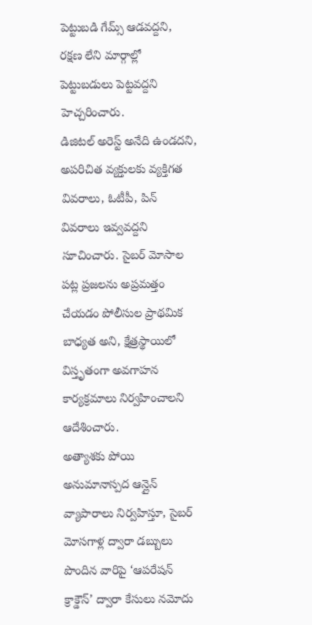పెట్టుబడి గేమ్స్ ఆడవద్దని, రక్షణ లేని మార్గాల్లో పెట్టుబడులు పెట్టవద్దని హెచ్చరించారు.
డిజిటల్ అరెస్ట్ అనేది ఉండదని, అపరిచిత వ్యక్తులకు వ్యక్తిగత వివరాలు, ఓటీపీ, పిన్ వివరాలు ఇవ్వవద్దని సూచించారు. సైబర్ మోసాల పట్ల ప్రజలను అప్రమత్తం చేయడం పోలీసుల ప్రాథమిక బాధ్యత అని, క్షేత్రస్థాయిలో విస్తృతంగా అవగాహన కార్యక్రమాలు నిర్వహించాలని ఆదేశించారు.
అత్యాశకు పోయి అనుమానాస్పద ఆన్లైన్ వ్యాపారాలు నిర్వహిస్తూ, సైబర్ మోసగాళ్ల ద్వారా డబ్బులు పొందిన వారిపై ‘ఆపరేషన్ క్రాక్డౌన్’ ద్వారా కేసులు నమోదు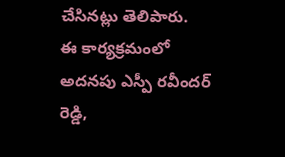చేసినట్లు తెలిపారు.
ఈ కార్యక్రమంలో అదనపు ఎస్పీ రవీందర్ రెడ్డి,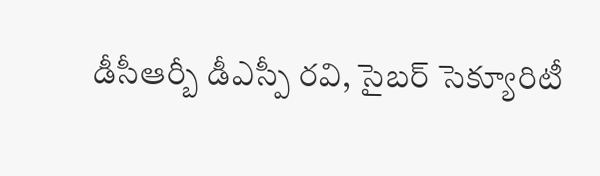డీసీఆర్బీ డీఎస్పీ రవి, సైబర్ సెక్యూరిటీ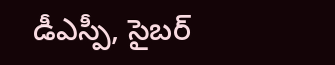డీఎస్పీ, సైబర్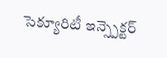సెక్యూరిటీ ఇన్స్పెక్టర్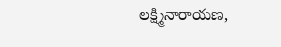లక్ష్మినారాయణ,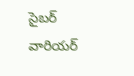సైబర్ వారియర్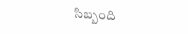సిబ్బంది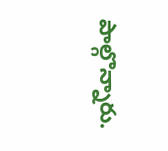పాల్గొన్నారు.